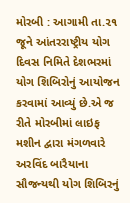મોરબી : આગામી તા.૨૧ જૂને આંતરરાષ્ટ્રીય યોગ દિવસ નિમિતે દેશભરમાં યોગ શિબિરોનું આયોજન કરવામાં આવ્યું છે.એ જ રીતે મોરબીમાં લાઇફ મશીન દ્વારા મંગળવારે અરવિંદ બારૈયાના સૌજન્યથી યોગ શિબિરનું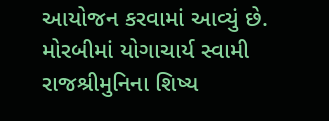આયોજન કરવામાં આવ્યું છે. મોરબીમાં યોગાચાર્ય સ્વામી રાજશ્રીમુનિના શિષ્ય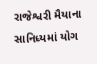રાજેશ્વરી મૈયાના સાનિધ્યમાં યોગ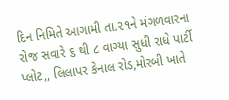દિન નિમિતે આગામી તા.૨૧ને મંગળવારના રોજ સવારે ૬ થી ૮ વાગ્યા સુધી રાધે પાર્ટી પ્લોટ,, લિલાપર કેનાલ રોડ,મોરબી ખાતે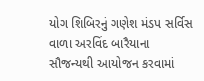યોગ શિબિરનું ગણેશ મંડપ સર્વિસ વાળા અરવિંદ બારૈયાના સૌજન્યથી આયોજન કરવામાં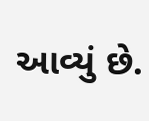આવ્યું છે.